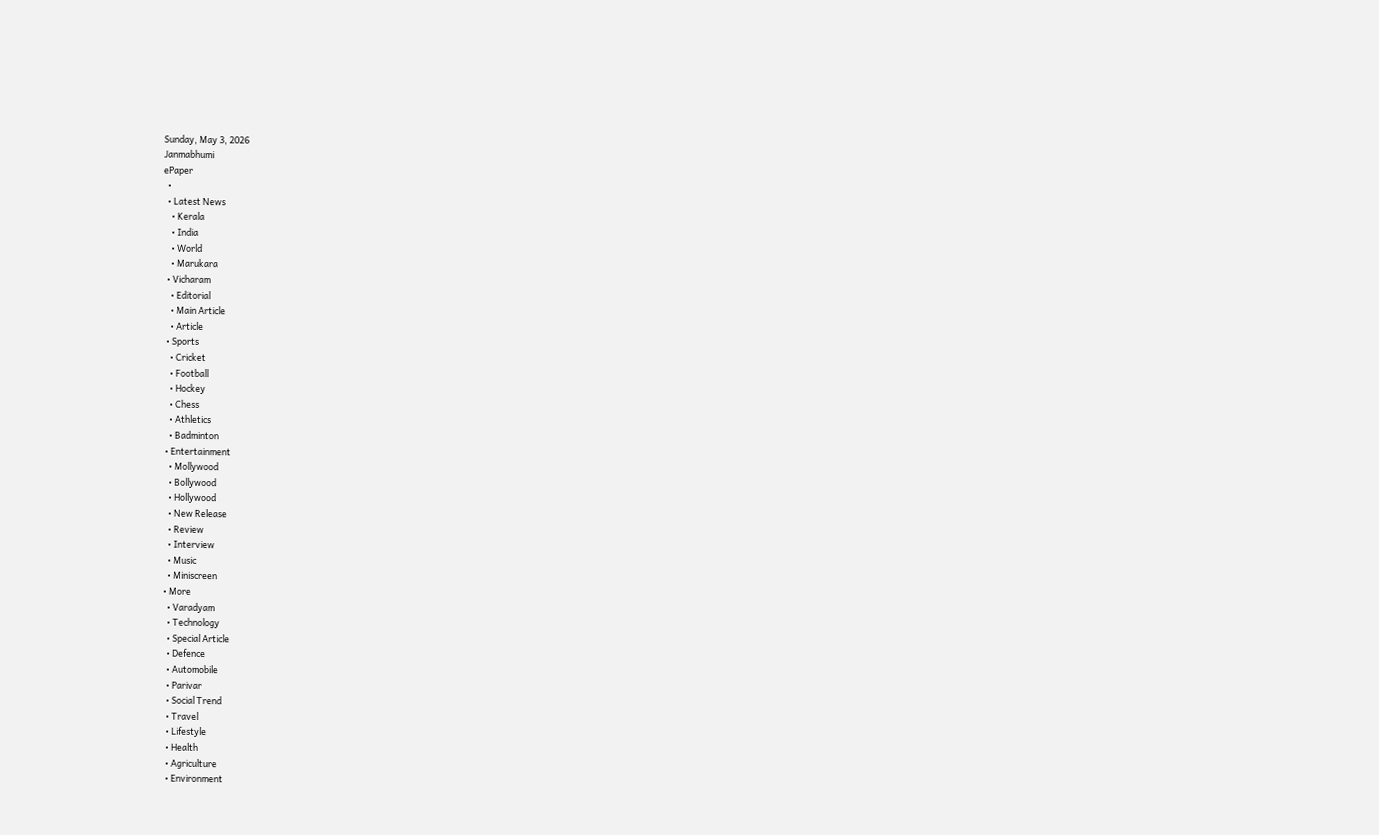Sunday, May 3, 2026
Janmabhumi
ePaper
  •
  • Latest News
    • Kerala
    • India
    • World
    • Marukara
  • Vicharam
    • Editorial
    • Main Article
    • Article
  • Sports
    • Cricket
    • Football
    • Hockey
    • Chess
    • Athletics
    • Badminton
  • Entertainment
    • Mollywood
    • Bollywood
    • Hollywood
    • New Release
    • Review
    • Interview
    • Music
    • Miniscreen
  • More
    • Varadyam
    • Technology
    • Special Article
    • Defence
    • Automobile
    • Parivar
    • Social Trend
    • Travel
    • Lifestyle
    • Health
    • Agriculture
    • Environment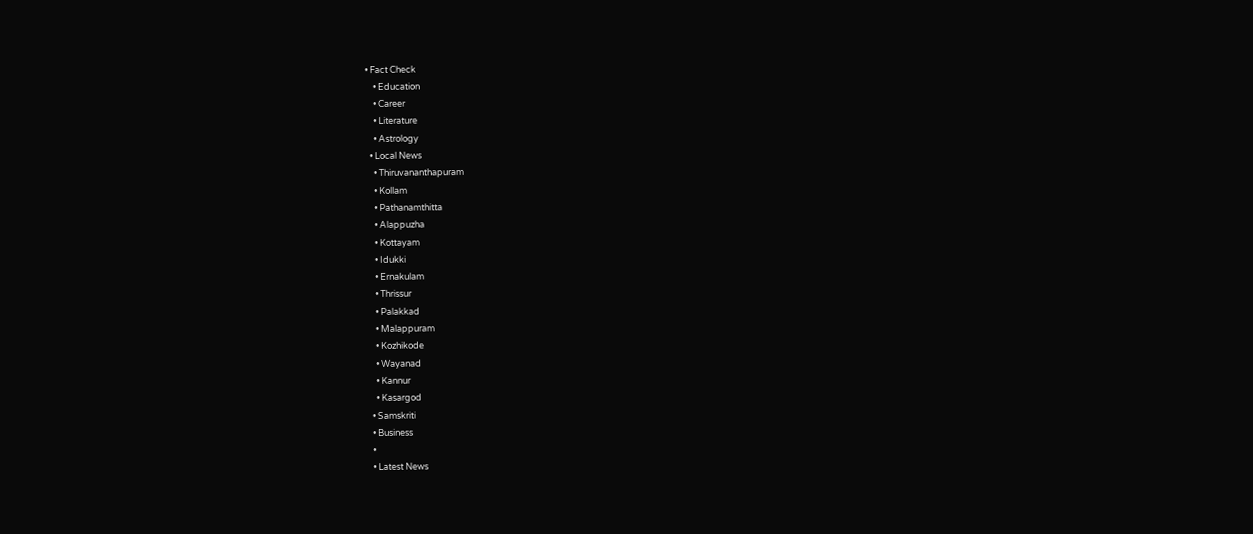• Fact Check
    • Education
    • Career
    • Literature
    • Astrology
  • Local News
    • Thiruvananthapuram
    • Kollam
    • Pathanamthitta
    • Alappuzha
    • Kottayam
    • Idukki
    • Ernakulam
    • Thrissur
    • Palakkad
    • Malappuram
    • Kozhikode
    • Wayanad
    • Kannur
    • Kasargod
  • Samskriti
  • Business
  •
  • Latest News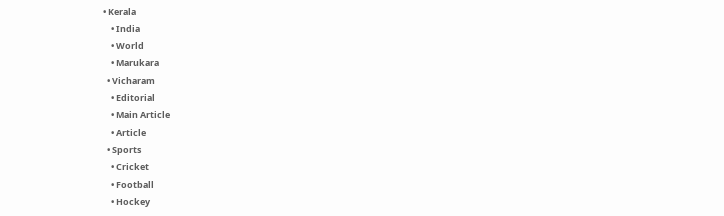• Kerala
    • India
    • World
    • Marukara
  • Vicharam
    • Editorial
    • Main Article
    • Article
  • Sports
    • Cricket
    • Football
    • Hockey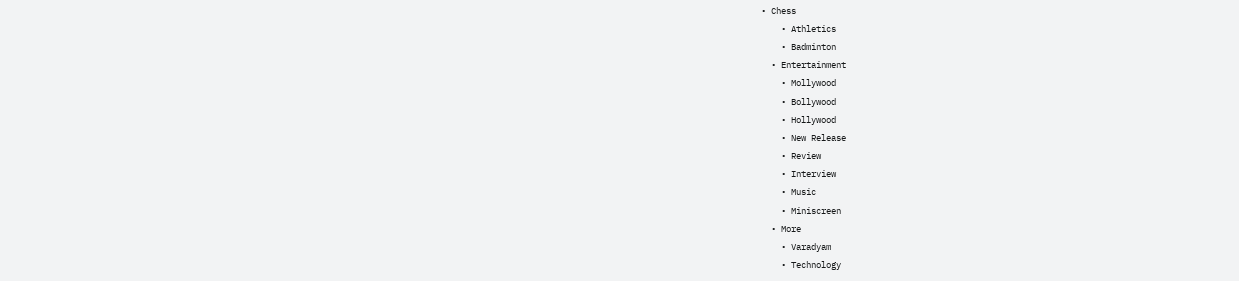• Chess
    • Athletics
    • Badminton
  • Entertainment
    • Mollywood
    • Bollywood
    • Hollywood
    • New Release
    • Review
    • Interview
    • Music
    • Miniscreen
  • More
    • Varadyam
    • Technology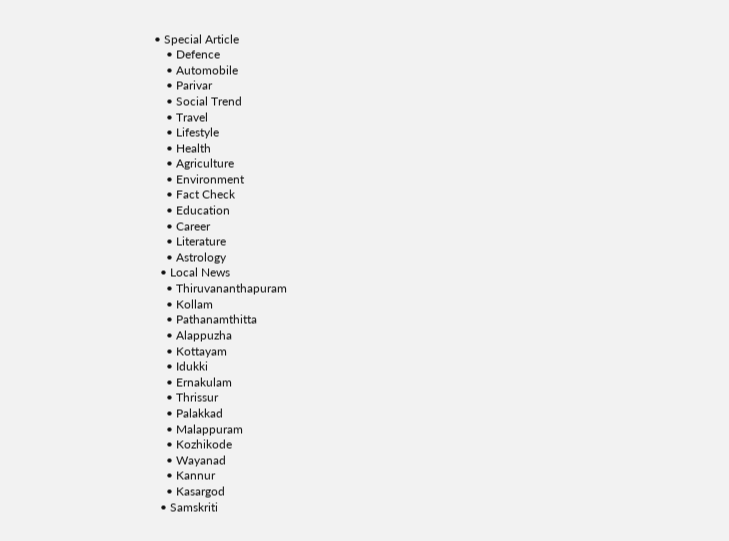• Special Article
    • Defence
    • Automobile
    • Parivar
    • Social Trend
    • Travel
    • Lifestyle
    • Health
    • Agriculture
    • Environment
    • Fact Check
    • Education
    • Career
    • Literature
    • Astrology
  • Local News
    • Thiruvananthapuram
    • Kollam
    • Pathanamthitta
    • Alappuzha
    • Kottayam
    • Idukki
    • Ernakulam
    • Thrissur
    • Palakkad
    • Malappuram
    • Kozhikode
    • Wayanad
    • Kannur
    • Kasargod
  • Samskriti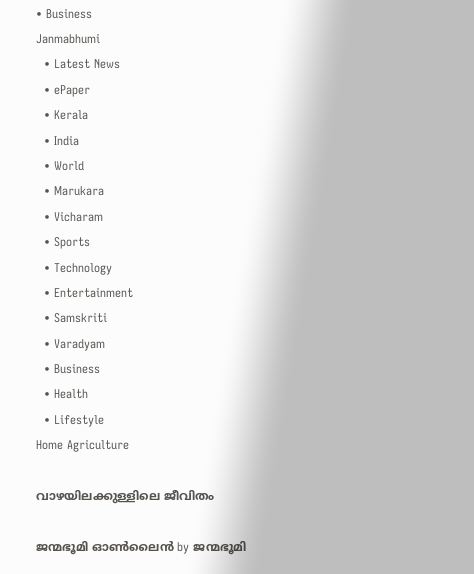• Business
Janmabhumi
  • Latest News
  • ePaper
  • Kerala
  • India
  • World
  • Marukara
  • Vicharam
  • Sports
  • Technology
  • Entertainment
  • Samskriti
  • Varadyam
  • Business
  • Health
  • Lifestyle
Home Agriculture

വാഴയിലക്കുള്ളിലെ ജീവിതം

ജന്മഭൂമി ഓണ്‍ലൈന്‍ by ജന്മഭൂമി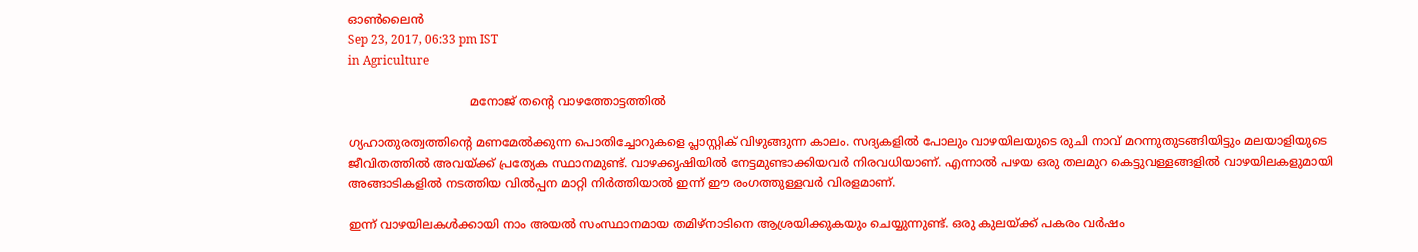ഓണ്‍ലൈന്‍
Sep 23, 2017, 06:33 pm IST
in Agriculture

                                 മനോജ് തന്റെ വാഴത്തോട്ടത്തില്‍

ഗ്യഹാതുരത്വത്തിന്റെ മണമേല്‍ക്കുന്ന പൊതിച്ചോറുകളെ പ്ലാസ്റ്റിക് വിഴുങ്ങുന്ന കാലം. സദ്യകളില്‍ പോലും വാഴയിലയുടെ രുചി നാവ് മറന്നുതുടങ്ങിയിട്ടും മലയാളിയുടെ ജീവിതത്തില്‍ അവയ്‌ക്ക് പ്രത്യേക സ്ഥാനമുണ്ട്. വാഴക്കൃഷിയില്‍ നേട്ടമുണ്ടാക്കിയവര്‍ നിരവധിയാണ്. എന്നാല്‍ പഴയ ഒരു തലമുറ കെട്ടുവള്ളങ്ങളില്‍ വാഴയിലകളുമായി അങ്ങാടികളില്‍ നടത്തിയ വില്‍പ്പന മാറ്റി നിര്‍ത്തിയാല്‍ ഇന്ന് ഈ രംഗത്തുള്ളവര്‍ വിരളമാണ്.

ഇന്ന് വാഴയിലകള്‍ക്കായി നാം അയല്‍ സംസ്ഥാനമായ തമിഴ്‌നാടിനെ ആശ്രയിക്കുകയും ചെയ്യുന്നുണ്ട്. ഒരു കുലയ്‌ക്ക് പകരം വര്‍ഷം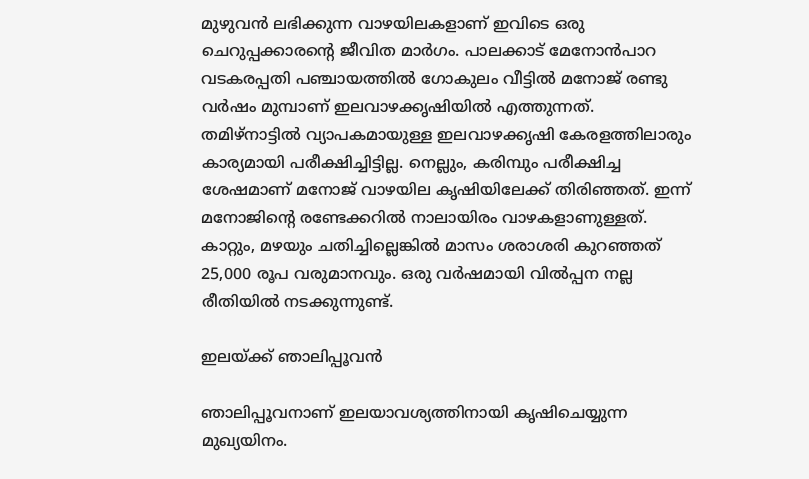മുഴുവന്‍ ലഭിക്കുന്ന വാഴയിലകളാണ് ഇവിടെ ഒരു ചെറുപ്പക്കാരന്റെ ജീവിത മാര്‍ഗം. പാലക്കാട് മേനോന്‍പാറ വടകരപ്പതി പഞ്ചായത്തില്‍ ഗോകുലം വീട്ടില്‍ മനോജ് രണ്ടു വര്‍ഷം മുമ്പാണ് ഇലവാഴക്കൃഷിയില്‍ എത്തുന്നത്. തമിഴ്‌നാട്ടില്‍ വ്യാപകമായുള്ള ഇലവാഴക്കൃഷി കേരളത്തിലാരും കാര്യമായി പരീക്ഷിച്ചിട്ടില്ല. നെല്ലും, കരിമ്പും പരീക്ഷിച്ച ശേഷമാണ് മനോജ് വാഴയില കൃഷിയിലേക്ക് തിരിഞ്ഞത്. ഇന്ന് മനോജിന്റെ രണ്ടേക്കറില്‍ നാലായിരം വാഴകളാണുള്ളത്. കാറ്റും, മഴയും ചതിച്ചില്ലെങ്കില്‍ മാസം ശരാശരി കുറഞ്ഞത് 25,000 രൂപ വരുമാനവും. ഒരു വര്‍ഷമായി വില്‍പ്പന നല്ല രീതിയില്‍ നടക്കുന്നുണ്ട്.

ഇലയ്‌ക്ക് ഞാലിപ്പൂവന്‍

ഞാലിപ്പൂവനാണ് ഇലയാവശ്യത്തിനായി കൃഷിചെയ്യുന്ന മുഖ്യയിനം.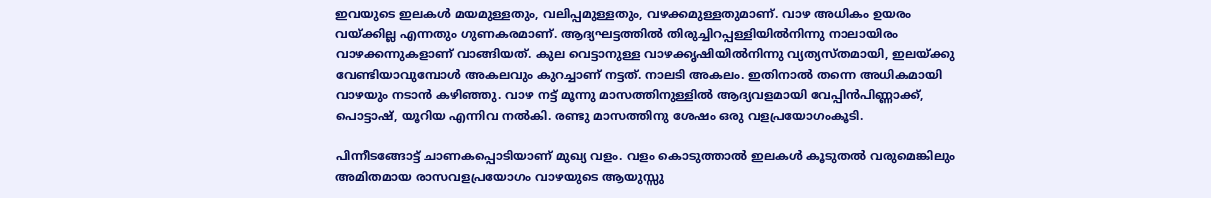ഇവയുടെ ഇലകള്‍ മയമുള്ളതും, വലിപ്പമുള്ളതും, വഴക്കമുള്ളതുമാണ്. വാഴ അധികം ഉയരം വയ്‌ക്കില്ല എന്നതും ഗുണകരമാണ്. ആദ്യഘട്ടത്തില്‍ തിരുച്ചിറപ്പള്ളിയില്‍നിന്നു നാലായിരം വാഴക്കന്നുകളാണ് വാങ്ങിയത്. കുല വെട്ടാനുള്ള വാഴക്കൃഷിയില്‍നിന്നു വ്യത്യസ്തമായി, ഇലയ്‌ക്കു വേണ്ടിയാവുമ്പോള്‍ അകലവും കുറച്ചാണ് നട്ടത്. നാലടി അകലം. ഇതിനാല്‍ തന്നെ അധികമായി വാഴയും നടാന്‍ കഴിഞ്ഞു. വാഴ നട്ട് മൂന്നു മാസത്തിനുള്ളില്‍ ആദ്യവളമായി വേപ്പിന്‍പിണ്ണാക്ക്, പൊട്ടാഷ്, യൂറിയ എന്നിവ നല്‍കി. രണ്ടു മാസത്തിനു ശേഷം ഒരു വളപ്രയോഗംകൂടി.

പിന്നീടങ്ങോട്ട് ചാണകപ്പൊടിയാണ് മുഖ്യ വളം. വളം കൊടുത്താല്‍ ഇലകള്‍ കൂടുതല്‍ വരുമെങ്കിലും അമിതമായ രാസവളപ്രയോഗം വാഴയുടെ ആയുസ്സു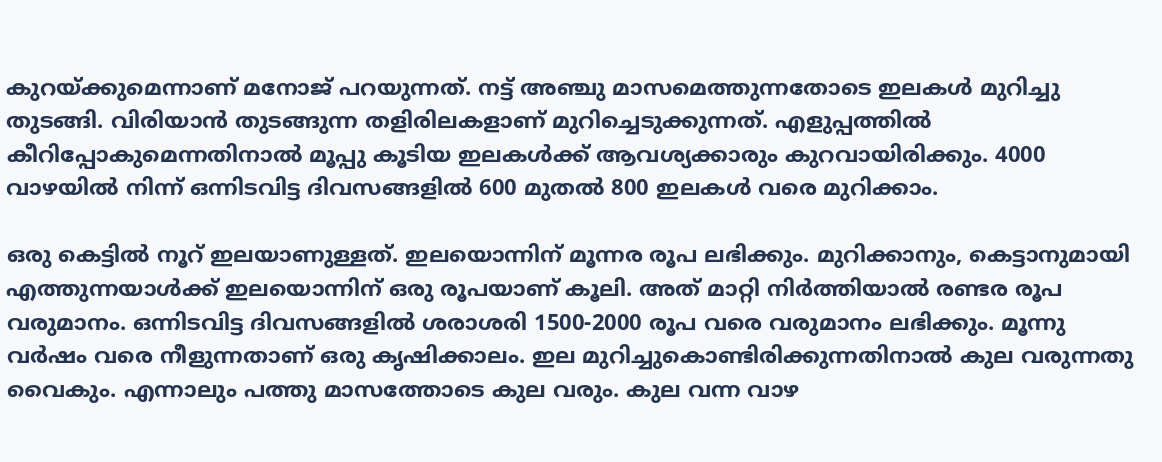കുറയ്‌ക്കുമെന്നാണ് മനോജ് പറയുന്നത്. നട്ട് അഞ്ചു മാസമെത്തുന്നതോടെ ഇലകള്‍ മുറിച്ചു തുടങ്ങി. വിരിയാന്‍ തുടങ്ങുന്ന തളിരിലകളാണ് മുറിച്ചെടുക്കുന്നത്. എളുപ്പത്തില്‍ കീറിപ്പോകുമെന്നതിനാല്‍ മൂപ്പു കൂടിയ ഇലകള്‍ക്ക് ആവശ്യക്കാരും കുറവായിരിക്കും. 4000 വാഴയില്‍ നിന്ന് ഒന്നിടവിട്ട ദിവസങ്ങളില്‍ 600 മുതല്‍ 800 ഇലകള്‍ വരെ മുറിക്കാം.

ഒരു കെട്ടില്‍ നൂറ് ഇലയാണുള്ളത്. ഇലയൊന്നിന് മൂന്നര രൂപ ലഭിക്കും. മുറിക്കാനും, കെട്ടാനുമായി എത്തുന്നയാള്‍ക്ക് ഇലയൊന്നിന് ഒരു രൂപയാണ് കൂലി. അത് മാറ്റി നിര്‍ത്തിയാല്‍ രണ്ടര രൂപ വരുമാനം. ഒന്നിടവിട്ട ദിവസങ്ങളില്‍ ശരാശരി 1500-2000 രൂപ വരെ വരുമാനം ലഭിക്കും. മൂന്നു വര്‍ഷം വരെ നീളുന്നതാണ് ഒരു കൃഷിക്കാലം. ഇല മുറിച്ചുകൊണ്ടിരിക്കുന്നതിനാല്‍ കുല വരുന്നതു വൈകും. എന്നാലും പത്തു മാസത്തോടെ കുല വരും. കുല വന്ന വാഴ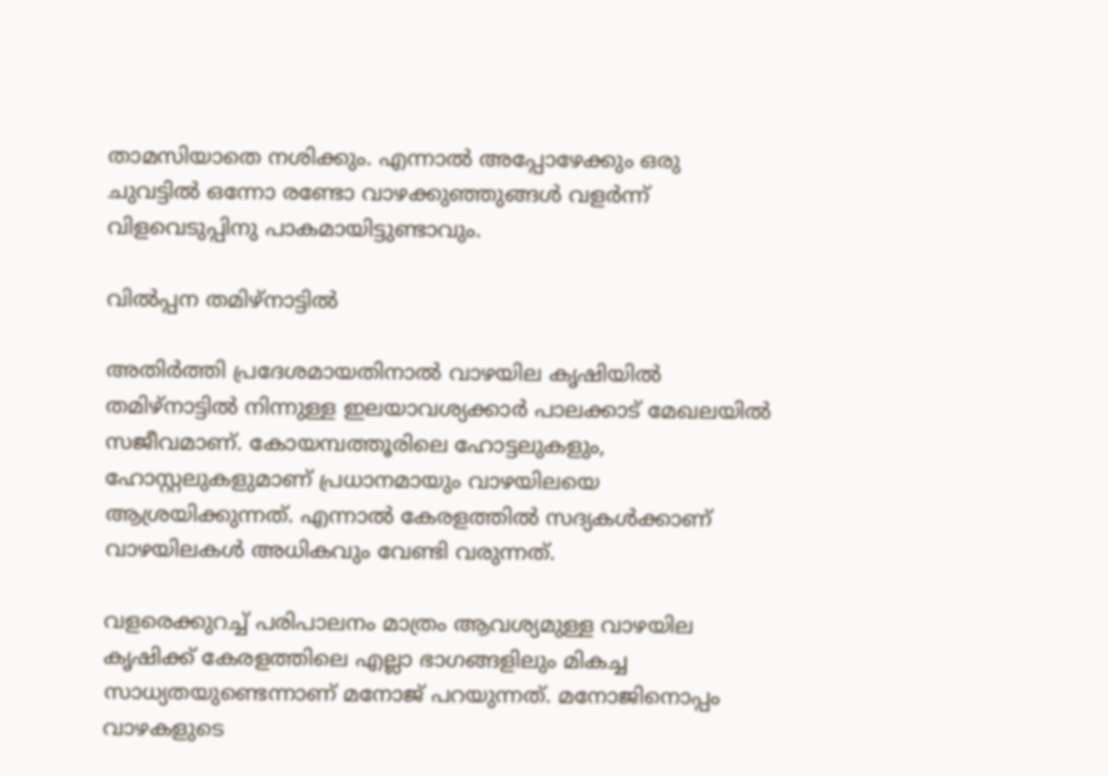താമസിയാതെ നശിക്കും. എന്നാല്‍ അപ്പോഴേക്കും ഒരു ചുവട്ടില്‍ ഒന്നോ രണ്ടോ വാഴക്കുഞ്ഞുങ്ങള്‍ വളര്‍ന്ന് വിളവെടുപ്പിനു പാകമായിട്ടുണ്ടാവും.

വില്‍പ്പന തമിഴ്‌നാട്ടില്‍

അതിര്‍ത്തി പ്രദേശമായതിനാല്‍ വാഴയില കൃഷിയില്‍ തമിഴ്‌നാട്ടില്‍ നിന്നുള്ള ഇലയാവശ്യക്കാര്‍ പാലക്കാട് മേഖലയില്‍ സജീവമാണ്. കോയമ്പത്തൂരിലെ ഹോട്ടലുകളും, ഹോസ്റ്റലുകളുമാണ് പ്രധാനമായും വാഴയിലയെ ആശ്രയിക്കുന്നത്. എന്നാല്‍ കേരളത്തില്‍ സദ്യകള്‍ക്കാണ് വാഴയിലകള്‍ അധികവും വേണ്ടി വരുന്നത്.

വളരെക്കുറച്ച് പരിപാലനം മാത്രം ആവശ്യമുള്ള വാഴയില കൃഷിക്ക് കേരളത്തിലെ എല്ലാ ഭാഗങ്ങളിലും മികച്ച സാധ്യതയുണ്ടെന്നാണ് മനോജ് പറയുന്നത്. മനോജിനൊപ്പം വാഴകളുടെ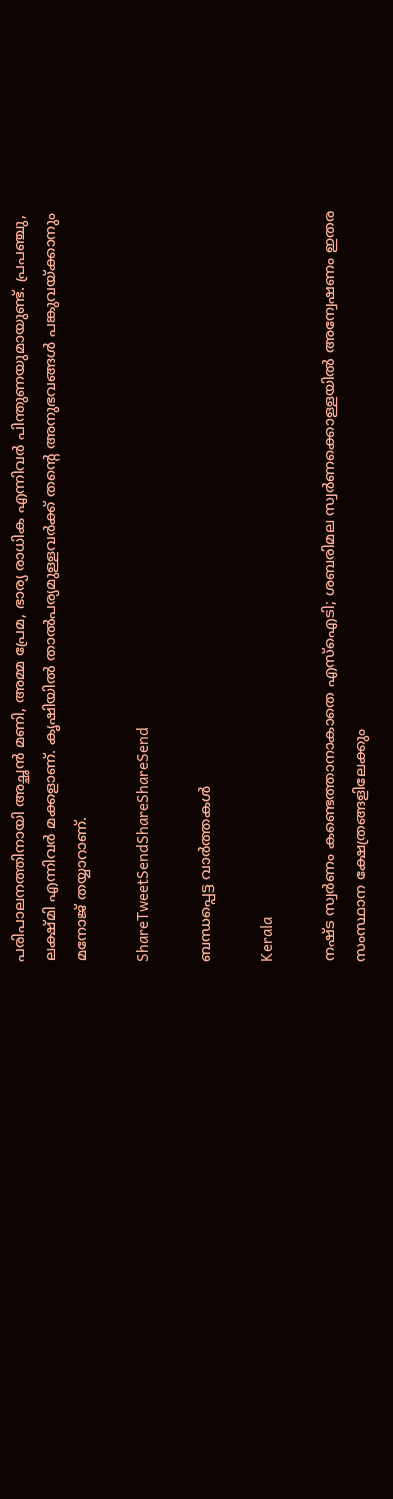പരിപാലനത്തിനായി അച്ഛന്‍ മണി, അമ്മ പ്രേമ, ഭാര്യ രാധിക എന്നിവര്‍ പിന്തുണയുമായുണ്ട്. പ്രപഞ്ചു, ലക്ഷ്മി എന്നിവര്‍ മക്കളാണ്. കൃഷിയില്‍ താല്‍പര്യമുള്ളവര്‍ക്ക് തന്റെ അനുഭവങ്ങള്‍ പങ്കുവയ്‌ക്കാനും മനോജ് തയ്യാറാണ്.

ShareTweetSendShareShareSend

ബന്ധപ്പെട്ട വാര്‍ത്തകള്‍

Kerala

നഷ്ട സ്വര്‍ണം കണ്ടെത്താനാകാതെ എസ്‌ഐടി; ശബരിമല സ്വര്‍ണക്കൊള്ളയില്‍ അന്വേഷണം ഇതര സംസ്ഥാന ക്ഷേത്രങ്ങളിലേക്കും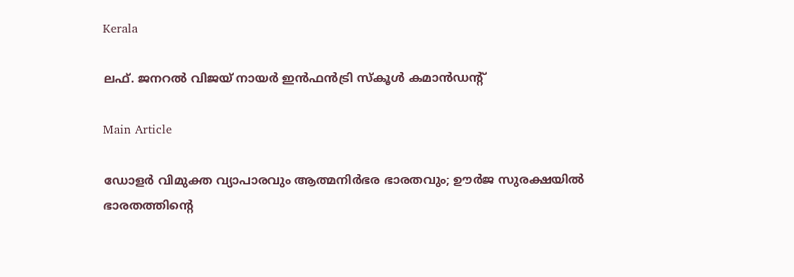Kerala

ലഫ്. ജനറല്‍ വിജയ് നായര്‍ ഇന്‍ഫന്‍ട്രി സ്‌കൂള്‍ കമാന്‍ഡന്റ്

Main Article

ഡോളര്‍ വിമുക്ത വ്യാപാരവും ആത്മനിര്‍ഭര ഭാരതവും; ഊര്‍ജ സുരക്ഷയില്‍ ഭാരതത്തിന്റെ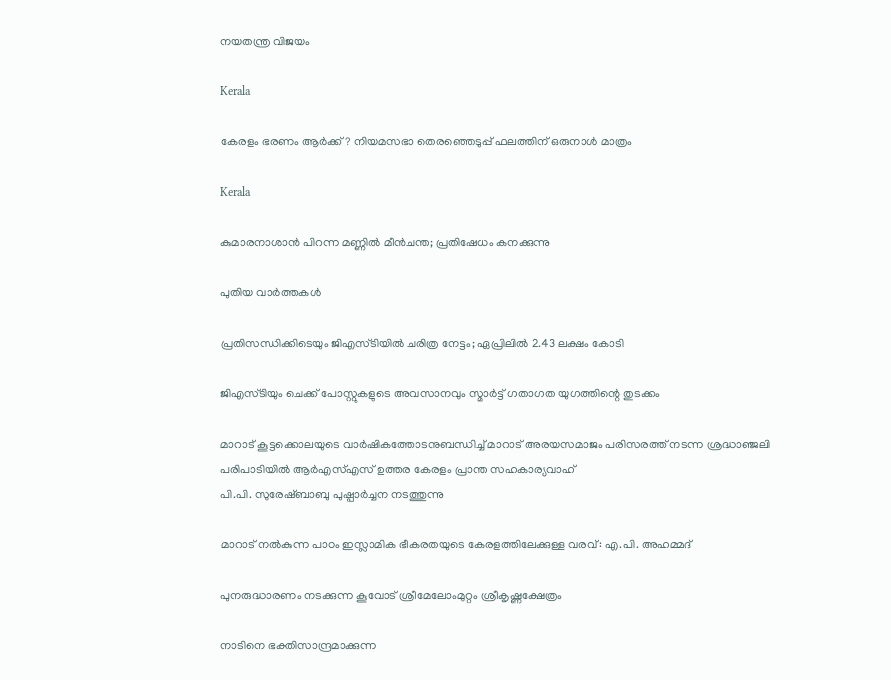നയതന്ത്ര വിജയം

Kerala

കേരളം ഭരണം ആര്‍ക്ക്? നിയമസഭാ തെരഞ്ഞെടുപ്പ് ഫലത്തിന് ഒരുനാള്‍ മാത്രം

Kerala

കുമാരനാശാന്‍ പിറന്ന മണ്ണില്‍ മീന്‍ചന്ത; പ്രതിഷേധം കനക്കുന്നു

പുതിയ വാര്‍ത്തകള്‍

പ്രതിസന്ധിക്കിടെയും ജിഎസ്ടിയില്‍ ചരിത്ര നേട്ടം; ഏപ്രിലില്‍ 2.43 ലക്ഷം കോടി

ജിഎസ്ടിയും ചെക്ക് പോസ്റ്റുകളുടെ അവസാനവും സ്മാര്‍ട്ട് ഗതാഗത യുഗത്തിന്റെ തുടക്കം

മാറാട് കൂട്ടക്കൊലയുടെ വാര്‍ഷികത്തോടനുബന്ധിച്ച് മാറാട് അരയസമാജം പരിസരത്ത് നടന്ന ശ്രദ്ധാഞ്ജലി പരിപാടിയില്‍ ആര്‍എസ്എസ് ഉത്തര കേരളം പ്രാന്ത സഹകാര്യവാഹ്
പി.പി. സുരേഷ്ബാബു പുഷ്പാര്‍ച്ചന നടത്തുന്നു

മാറാട് നല്‍കുന്ന പാഠം ഇസ്ലാമിക ഭീകരതയുടെ കേരളത്തിലേക്കുള്ള വരവ്: എ.പി. അഹമ്മദ്

പുനരുദ്ധാരണം നടക്കുന്ന കൂവോട് ശ്രീമേലോംമുറ്റം ശ്രീകൃഷ്ണക്ഷേത്രം

നാടിനെ ഭക്തിസാന്ദ്രമാക്കുന്ന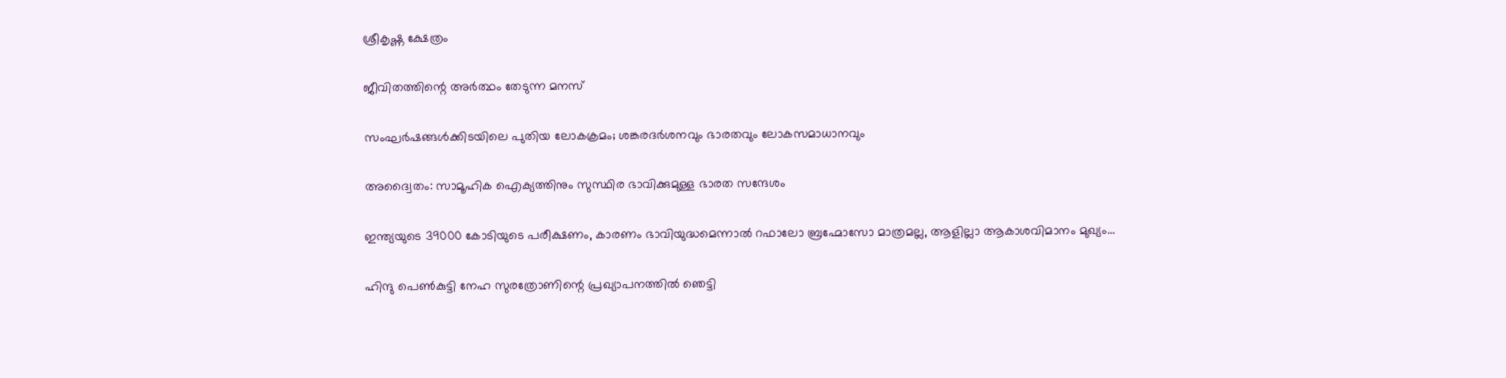ശ്രീകൃഷ്ണ ക്ഷേത്രം

ജീവിതത്തിന്റെ അര്‍ത്ഥം തേടുന്ന മനസ്

സംഘര്‍ഷങ്ങള്‍ക്കിടയിലെ പുതിയ ലോകക്രമം; ശങ്കരദര്‍ശനവും ഭാരതവും ലോകസമാധാനവും

അദ്വൈതം: സാമൂഹിക ഐക്യത്തിനും സുസ്ഥിര ഭാവിക്കുമുള്ള ഭാരത സന്ദേശം

ഇന്ത്യയുടെ 39000 കോടിയുടെ പരീക്ഷണം, കാരണം ഭാവിയുദ്ധമെന്നാല്‍ റഫാലോ ബ്രഹ്മോസോ മാത്രമല്ല, ആളില്ലാ ആകാശവിമാനം മുഖ്യം…

ഹിന്ദു പെണ്‍കുട്ടി നേഹ സുരത്രോണിന്റെ പ്രഖ്യാപനത്തില്‍ ഞെട്ടി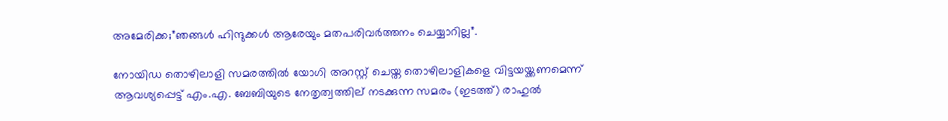അമേരിക്ക;”ഞങ്ങള്‍ ഹിന്ദുക്കള്‍ ആരേയും മതപരിവര്‍ത്തനം ചെയ്യാറില്ല”.

നോയിഡ തൊഴിലാളി സമരത്തില്‍ യോഗി അറസ്റ്റ് ചെയ്ത തൊഴിലാളികളെ വിട്ടയയ്ക്കണമെന്ന് ആവശ്യപ്പെട്ട് എം.എ. ബേബിയുടെ നേതൃത്വത്തില‍് നടക്കുന്ന സമരം (ഇടത്ത്) രാഹുല്‍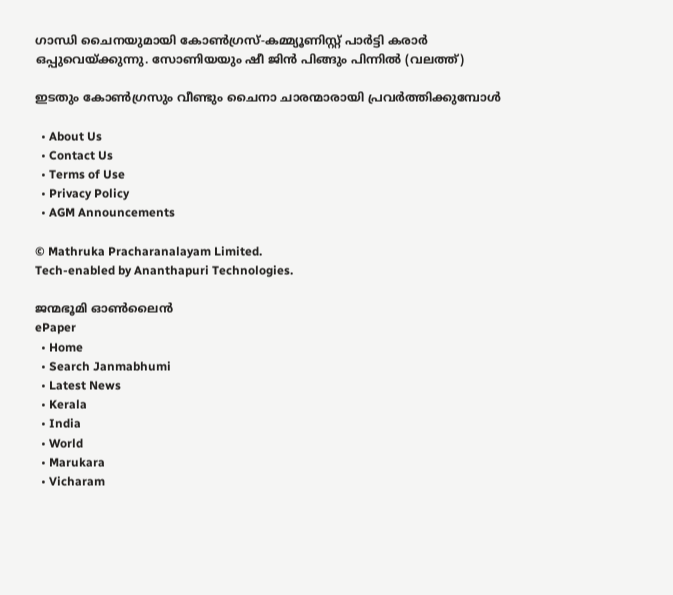ഗാന്ധി ചൈനയുമായി കോണ്‍ഗ്രസ്-കമ്മ്യൂണിസ്റ്റ് പാര്‍ട്ടി കരാര്‍ ഒപ്പുവെയ്ക്കുന്നു. സോണിയയും ഷീ ജിന്‍ പിങ്ങും പിന്നില്‍ (വലത്ത്)

ഇടതും കോണ്‍ഗ്രസും വീണ്ടും ചൈനാ ചാരന്മാരായി പ്രവര്‍ത്തിക്കുമ്പോള്‍

  • About Us
  • Contact Us
  • Terms of Use
  • Privacy Policy
  • AGM Announcements

© Mathruka Pracharanalayam Limited.
Tech-enabled by Ananthapuri Technologies.

ജന്മഭൂമി ഓണ്‍ലൈന്‍
ePaper
  • Home
  • Search Janmabhumi
  • Latest News
  • Kerala
  • India
  • World
  • Marukara
  • Vicharam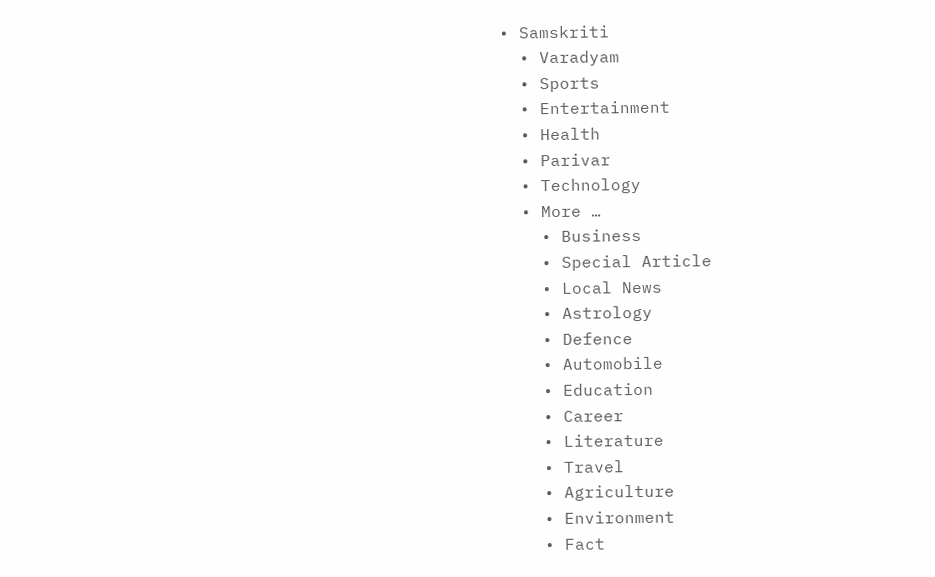• Samskriti
  • Varadyam
  • Sports
  • Entertainment
  • Health
  • Parivar
  • Technology
  • More …
    • Business
    • Special Article
    • Local News
    • Astrology
    • Defence
    • Automobile
    • Education
    • Career
    • Literature
    • Travel
    • Agriculture
    • Environment
    • Fact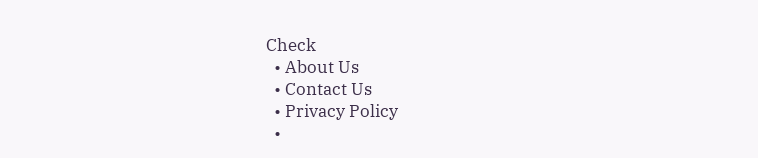Check
  • About Us
  • Contact Us
  • Privacy Policy
  •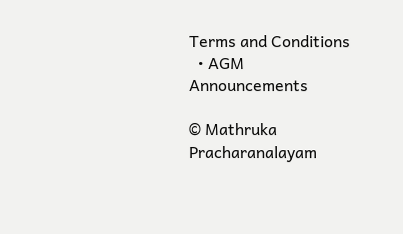Terms and Conditions
  • AGM Announcements

© Mathruka Pracharanalayam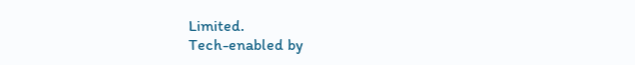Limited.
Tech-enabled by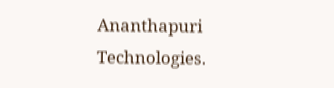Ananthapuri Technologies.